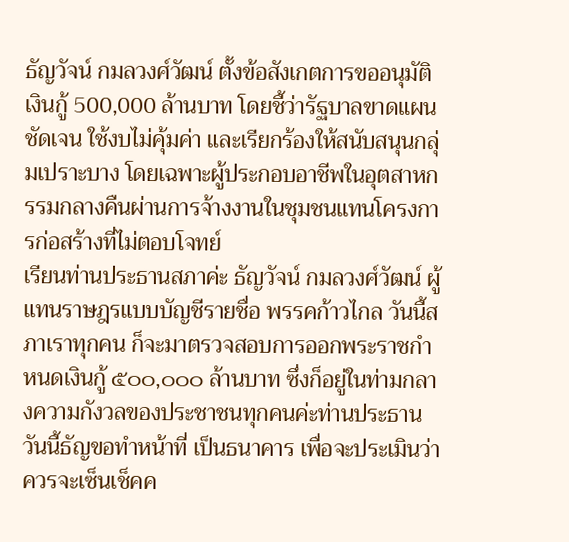ธัญวัจน์ กมลวงศ์วัฒน์ ตั้งข้อสังเกตการขออนุมัติเงินกู้ 500,000 ล้านบาท โดยชี้ว่ารัฐบาลขาดแผนชัดเจน ใช้งบไม่คุ้มค่า และเรียกร้องให้สนับสนุนกลุ่มเปราะบาง โดยเฉพาะผู้ประกอบอาชีพในอุตสาหกรรมกลางคืนผ่านการจ้างงานในชุมชนแทนโครงการก่อสร้างที่ไม่ตอบโจทย์
เรียนท่านประธานสภาค่ะ ธัญวัจน์ กมลวงศ์วัฒน์ ผู้แทนราษฎรแบบบัญชีรายชื่อ พรรคก้าวไกล วันนี้สภาเราทุกคน ก็จะมาตรวจสอบการออกพระราชกำหนดเงินกู้ ๕๐๐,๐๐๐ ล้านบาท ซึ่งก็อยู่ในท่ามกลางความกังวลของประชาชนทุกคนค่ะท่านประธาน วันนี้ธัญขอทำหน้าที่ เป็นธนาคาร เพื่อจะประเมินว่าควรจะเซ็นเช็คค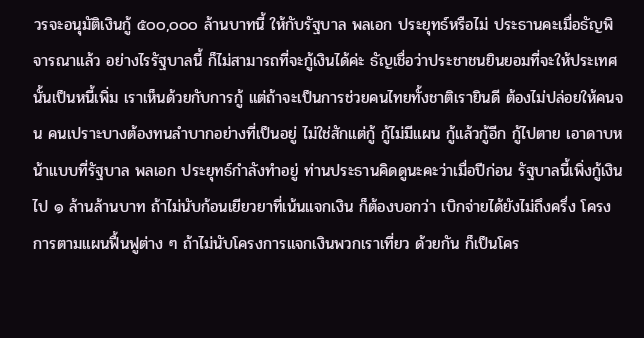วรจะอนุมัติเงินกู้ ๕๐๐,๐๐๐ ล้านบาทนี้ ให้กับรัฐบาล พลเอก ประยุทธ์หรือไม่ ประธานคะเมื่อธัญพิจารณาแล้ว อย่างไรรัฐบาลนี้ ก็ไม่สามารถที่จะกู้เงินได้ค่ะ ธัญเชื่อว่าประชาชนยินยอมที่จะให้ประเทศนั้นเป็นหนี้เพิ่ม เราเห็นด้วยกับการกู้ แต่ถ้าจะเป็นการช่วยคนไทยทั้งชาติเรายินดี ต้องไม่ปล่อยให้คนจน คนเปราะบางต้องทนลำบากอย่างที่เป็นอยู่ ไม่ใช่สักแต่กู้ กู้ไม่มีแผน กู้แล้วกู้อีก กู้ไปตาย เอาดาบหน้าแบบที่รัฐบาล พลเอก ประยุทธ์กำลังทำอยู่ ท่านประธานคิดดูนะคะว่าเมื่อปีก่อน รัฐบาลนี้เพิ่งกู้เงินไป ๑ ล้านล้านบาท ถ้าไม่นับก้อนเยียวยาที่เน้นแจกเงิน ก็ต้องบอกว่า เบิกจ่ายได้ยังไม่ถึงครึ่ง โครงการตามแผนฟื้นฟูต่าง ๆ ถ้าไม่นับโครงการแจกเงินพวกเราเที่ยว ด้วยกัน ก็เป็นโคร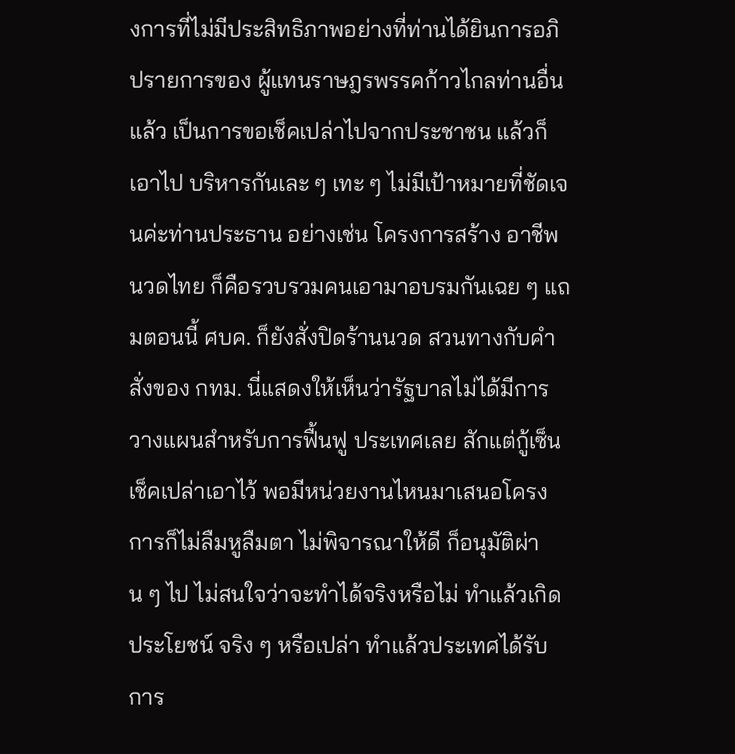งการที่ไม่มีประสิทธิภาพอย่างที่ท่านได้ยินการอภิปรายการของ ผู้แทนราษฎรพรรคก้าวไกลท่านอื่นแล้ว เป็นการขอเช็คเปล่าไปจากประชาชน แล้วก็เอาไป บริหารกันเละ ๆ เทะ ๆ ไม่มีเป้าหมายที่ชัดเจนค่ะท่านประธาน อย่างเช่น โครงการสร้าง อาชีพนวดไทย ก็คือรวบรวมคนเอามาอบรมกันเฉย ๆ แถมตอนนี้ ศบค. ก็ยังสั่งปิดร้านนวด สวนทางกับคำสั่งของ กทม. นี่แสดงให้เห็นว่ารัฐบาลไม่ได้มีการวางแผนสำหรับการฟื้นฟู ประเทศเลย สักแต่กู้เซ็นเช็คเปล่าเอาไว้ พอมีหน่วยงานไหนมาเสนอโครงการก็ไม่ลืมหูลืมตา ไม่พิจารณาให้ดี ก็อนุมัติผ่าน ๆ ไป ไม่สนใจว่าจะทำได้จริงหรือไม่ ทำแล้วเกิดประโยชน์ จริง ๆ หรือเปล่า ทำแล้วประเทศได้รับการ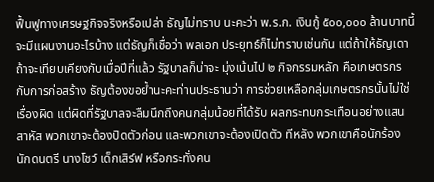ฟื้นฟูทางเศรษฐกิจจริงหรือเปล่า ธัญไม่ทราบ นะคะว่า พ.ร.ก. เงินกู้ ๕๐๐,๐๐๐ ล้านบาทนี้จะมีแผนงานอะไรบ้าง แต่ธัญก็เชื่อว่า พลเอก ประยุทธ์ก็ไม่ทราบเช่นกัน แต่ถ้าให้ธัญเดา ถ้าจะเทียบเคียงกับเมื่อปีที่แล้ว รัฐบาลก็น่าจะ มุ่งเน้นไป ๒ กิจกรรมหลัก คือเกษตรกรกับการก่อสร้าง ธัญต้องขอย้ำนะคะท่านประธานว่า การช่วยเหลือกลุ่มเกษตรกรนั้นไม่ใช่เรื่องผิด แต่ผิดที่รัฐบาลจะลืมนึกถึงคนกลุ่มน้อยที่ได้รับ ผลกระทบกระเทือนอย่างแสนสาหัส พวกเขาจะต้องปิดตัวก่อน และพวกเขาจะต้องเปิดตัว ทีหลัง พวกเขาคือนักร้อง นักดนตรี นางโชว์ เด็กเสิร์ฟ หรือกระทั่งคน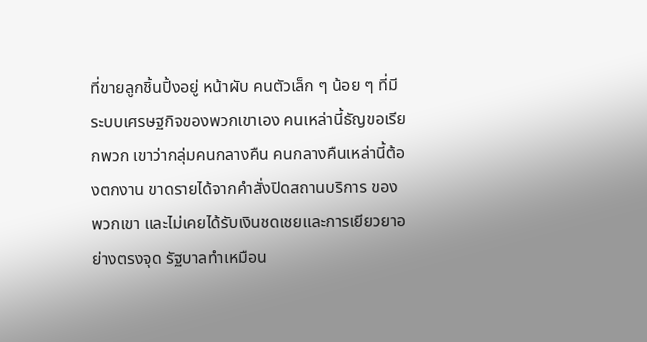ที่ขายลูกชิ้นปิ้งอยู่ หน้าผับ คนตัวเล็ก ๆ น้อย ๆ ที่มีระบบเศรษฐกิจของพวกเขาเอง คนเหล่านี้ธัญขอเรียกพวก เขาว่ากลุ่มคนกลางคืน คนกลางคืนเหล่านี้ต้องตกงาน ขาดรายได้จากคำสั่งปิดสถานบริการ ของพวกเขา และไม่เคยได้รับเงินชดเชยและการเยียวยาอย่างตรงจุด รัฐบาลทำเหมือน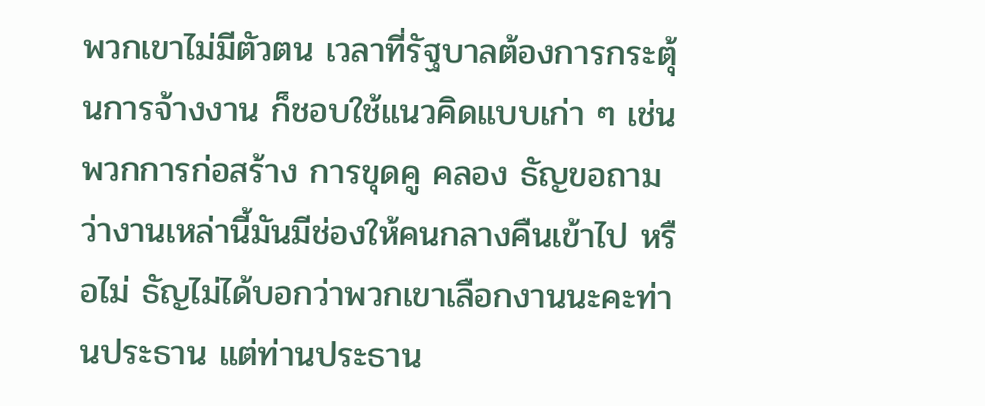พวกเขาไม่มีตัวตน เวลาที่รัฐบาลต้องการกระตุ้นการจ้างงาน ก็ชอบใช้แนวคิดแบบเก่า ๆ เช่น พวกการก่อสร้าง การขุดคู คลอง ธัญขอถามว่างานเหล่านี้มันมีช่องให้คนกลางคืนเข้าไป หรือไม่ ธัญไม่ได้บอกว่าพวกเขาเลือกงานนะคะท่านประธาน แต่ท่านประธาน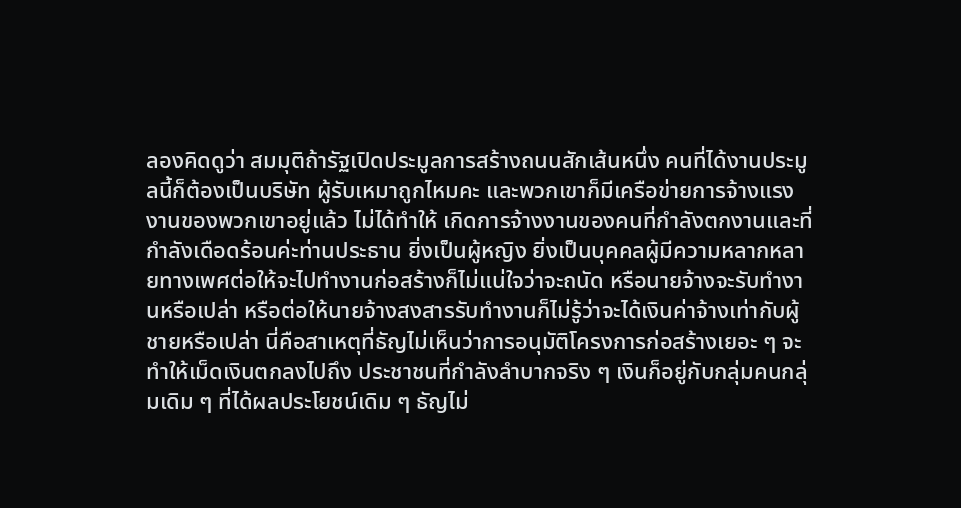ลองคิดดูว่า สมมุติถ้ารัฐเปิดประมูลการสร้างถนนสักเส้นหนึ่ง คนที่ได้งานประมูลนี้ก็ต้องเป็นบริษัท ผู้รับเหมาถูกไหมคะ และพวกเขาก็มีเครือข่ายการจ้างแรงงานของพวกเขาอยู่แล้ว ไม่ได้ทำให้ เกิดการจ้างงานของคนที่กำลังตกงานและที่กำลังเดือดร้อนค่ะท่านประธาน ยิ่งเป็นผู้หญิง ยิ่งเป็นบุคคลผู้มีความหลากหลายทางเพศต่อให้จะไปทำงานก่อสร้างก็ไม่แน่ใจว่าจะถนัด หรือนายจ้างจะรับทำงานหรือเปล่า หรือต่อให้นายจ้างสงสารรับทำงานก็ไม่รู้ว่าจะได้เงินค่าจ้างเท่ากับผู้ชายหรือเปล่า นี่คือสาเหตุที่ธัญไม่เห็นว่าการอนุมัติโครงการก่อสร้างเยอะ ๆ จะทำให้เม็ดเงินตกลงไปถึง ประชาชนที่กำลังลำบากจริง ๆ เงินก็อยู่กับกลุ่มคนกลุ่มเดิม ๆ ที่ได้ผลประโยชน์เดิม ๆ ธัญไม่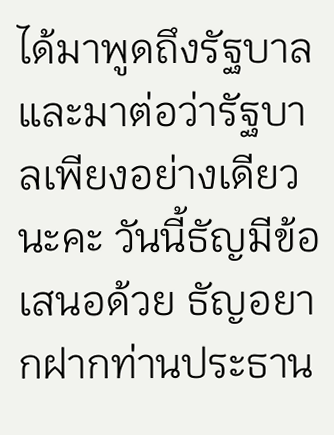ได้มาพูดถึงรัฐบาลและมาต่อว่ารัฐบาลเพียงอย่างเดียวนะคะ วันนี้ธัญมีข้อเสนอด้วย ธัญอยากฝากท่านประธาน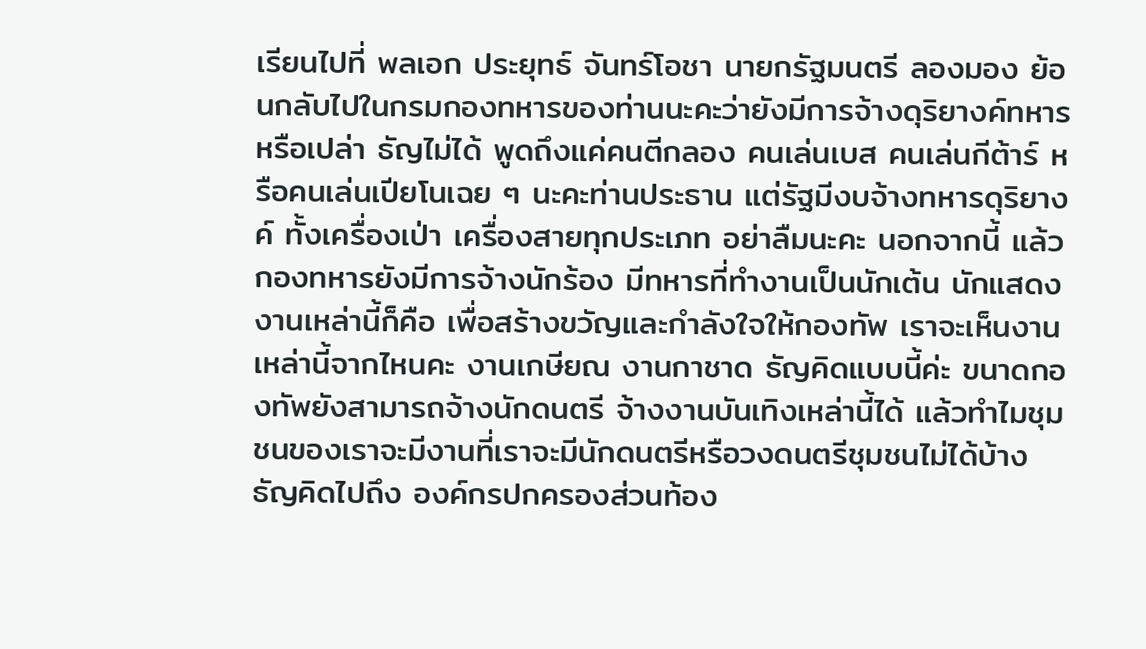เรียนไปที่ พลเอก ประยุทธ์ จันทร์โอชา นายกรัฐมนตรี ลองมอง ย้อนกลับไปในกรมกองทหารของท่านนะคะว่ายังมีการจ้างดุริยางค์ทหารหรือเปล่า ธัญไม่ได้ พูดถึงแค่คนตีกลอง คนเล่นเบส คนเล่นกีต้าร์ หรือคนเล่นเปียโนเฉย ๆ นะคะท่านประธาน แต่รัฐมีงบจ้างทหารดุริยางค์ ทั้งเครื่องเป่า เครื่องสายทุกประเภท อย่าลืมนะคะ นอกจากนี้ แล้วกองทหารยังมีการจ้างนักร้อง มีทหารที่ทำงานเป็นนักเต้น นักแสดง งานเหล่านี้ก็คือ เพื่อสร้างขวัญและกำลังใจให้กองทัพ เราจะเห็นงานเหล่านี้จากไหนคะ งานเกษียณ งานกาชาด ธัญคิดแบบนี้ค่ะ ขนาดกองทัพยังสามารถจ้างนักดนตรี จ้างงานบันเทิงเหล่านี้ได้ แล้วทำไมชุมชนของเราจะมีงานที่เราจะมีนักดนตรีหรือวงดนตรีชุมชนไม่ได้บ้าง ธัญคิดไปถึง องค์กรปกครองส่วนท้อง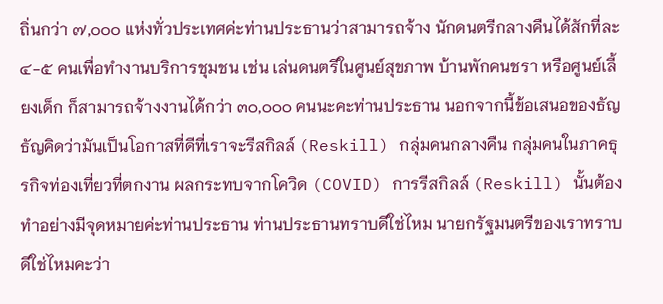ถิ่นกว่า ๗,๐๐๐ แห่งทั่วประเทศค่ะท่านประธานว่าสามารถจ้าง นักดนตรีกลางคืนได้สักที่ละ ๔-๕ คนเพื่อทำงานบริการชุมชน เช่น เล่นดนตรีในศูนย์สุขภาพ บ้านพักคนชรา หรือศูนย์เลี้ยงเด็ก ก็สามารถจ้างงานได้กว่า ๓๐,๐๐๐ คนนะคะท่านประธาน นอกจากนี้ข้อเสนอของธัญ ธัญคิดว่ามันเป็นโอกาสที่ดีที่เราจะรีสกิลล์ (Reskill) กลุ่มคนกลางคืน กลุ่มคนในภาคธุรกิจท่องเที่ยวที่ตกงาน ผลกระทบจากโควิด (COVID) การรีสกิลล์ (Reskill) นั้นต้องทำอย่างมีจุดหมายค่ะท่านประธาน ท่านประธานทราบดีใช่ไหม นายกรัฐมนตรีของเราทราบดีใช่ไหมคะว่า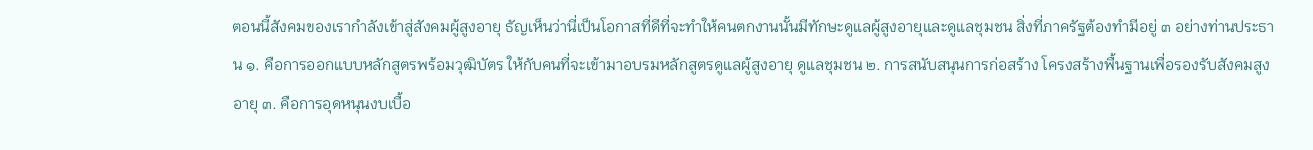ตอนนี้สังคมของเรากำลังเข้าสู่สังคมผู้สูงอายุ ธัญเห็นว่านี่เป็นโอกาสที่ดีที่จะทำให้คนตกงานนั้นมีทักษะดูแลผู้สูงอายุและดูแลชุมชน สิ่งที่ภาครัฐต้องทำมีอยู่ ๓ อย่างท่านประธาน ๑. คือการออกแบบหลักสูตรพร้อมวุฒิบัตร ให้กับคนที่จะเข้ามาอบรมหลักสูตรดูแลผู้สูงอายุ ดูแลชุมชน ๒. การสนับสนุนการก่อสร้าง โครงสร้างพื้นฐานเพื่อรองรับสังคมสูงอายุ ๓. คือการอุดหนุนงบเบื้อ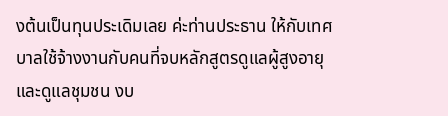งต้นเป็นทุนประเดิมเลย ค่ะท่านประธาน ให้กับเทศบาลใช้จ้างงานกับคนที่จบหลักสูตรดูแลผู้สูงอายุและดูแลชุมชน งบ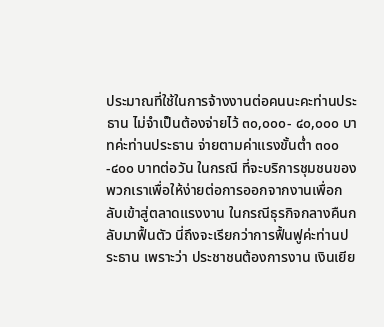ประมาณที่ใช้ในการจ้างงานต่อคนนะคะท่านประธาน ไม่จำเป็นต้องจ่ายไว้ ๓๐,๐๐๐- ๔๐,๐๐๐ บาทค่ะท่านประธาน จ่ายตามค่าแรงขั้นต่ำ ๓๐๐-๔๐๐ บาทต่อวัน ในกรณี ที่จะบริการชุมชนของพวกเราเพื่อให้ง่ายต่อการออกจากงานเพื่อกลับเข้าสู่ตลาดแรงงาน ในกรณีธุรกิจกลางคืนกลับมาฟื้นตัว นี่ถึงจะเรียกว่าการฟื้นฟูค่ะท่านประธาน เพราะว่า ประชาชนต้องการงาน เงินเยีย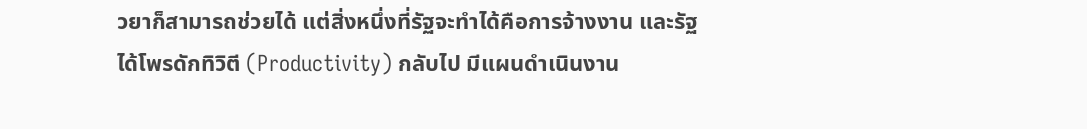วยาก็สามารถช่วยได้ แต่สิ่งหนึ่งที่รัฐจะทำได้คือการจ้างงาน และรัฐได้โพรดักทิวิตี (Productivity) กลับไป มีแผนดำเนินงาน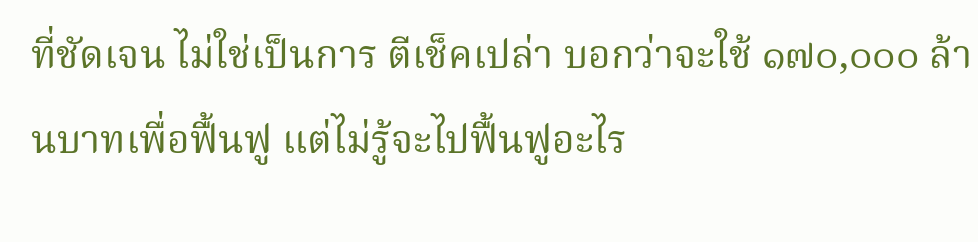ที่ชัดเจน ไม่ใช่เป็นการ ตีเช็คเปล่า บอกว่าจะใช้ ๑๗๐,๐๐๐ ล้านบาทเพื่อฟื้นฟู แต่ไม่รู้จะไปฟื้นฟูอะไร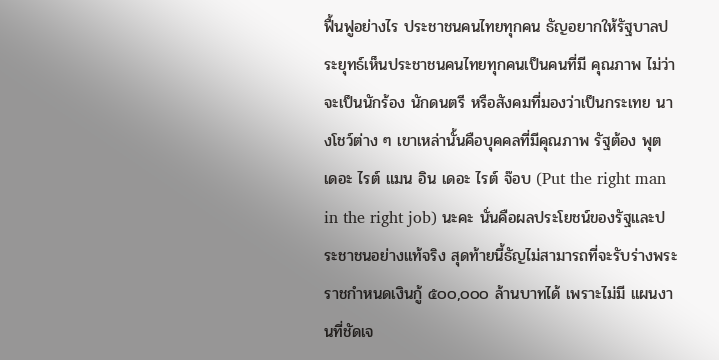ฟื้นฟูอย่างไร ประชาชนคนไทยทุกคน ธัญอยากให้รัฐบาลประยุทธ์เห็นประชาชนคนไทยทุกคนเป็นคนที่มี คุณภาพ ไม่ว่าจะเป็นนักร้อง นักดนตรี หรือสังคมที่มองว่าเป็นกระเทย นางโชว์ต่าง ๆ เขาเหล่านั้นคือบุคคลที่มีคุณภาพ รัฐต้อง พุต เดอะ ไรต์ แมน อิน เดอะ ไรต์ จ๊อบ (Put the right man in the right job) นะคะ นั่นคือผลประโยชน์ของรัฐและประชาชนอย่างแท้จริง สุดท้ายนี้ธัญไม่สามารถที่จะรับร่างพระราชกำหนดเงินกู้ ๕๐๐,๐๐๐ ล้านบาทได้ เพราะไม่มี แผนงานที่ชัดเจ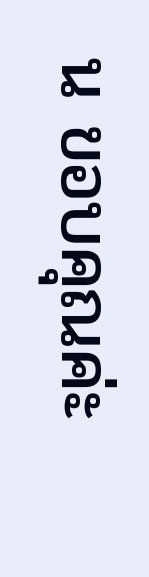น ขอบคุณค่ะ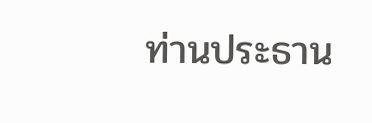ท่านประธาน